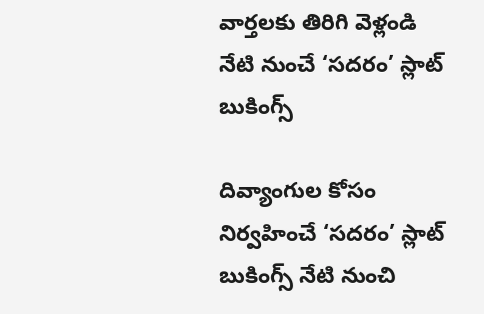వార్తలకు తిరిగి వెళ్లండి
నేటి నుంచే ‘సదరం’ స్లాట్ బుకింగ్స్

దివ్యాంగుల కోసం నిర్వహించే ‘సదరం’ స్లాట్ బుకింగ్స్ నేటి నుంచి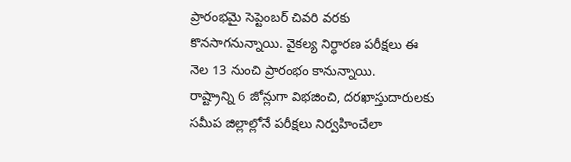ప్రారంభమై సెప్టెంబర్ చివరి వరకు కొనసాగనున్నాయి. వైకల్య నిర్ధారణ పరీక్షలు ఈ నెల 13 నుంచి ప్రారంభం కానున్నాయి.
రాష్ట్రాన్ని 6 జోన్లుగా విభజించి, దరఖాస్తుదారులకు సమీప జిల్లాల్లోనే పరీక్షలు నిర్వహించేలా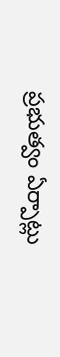ప్రభుత్వం ఏర్పాట్లు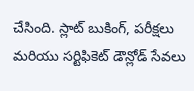చేసింది. స్లాట్ బుకింగ్, పరీక్షలు మరియు సర్టిఫికెట్ డౌన్లోడ్ సేవలు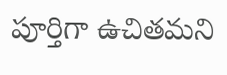పూర్తిగా ఉచితమని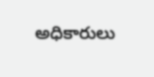అధికారులు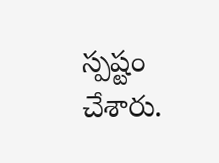స్పష్టం చేశారు.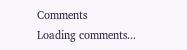Comments
Loading comments...